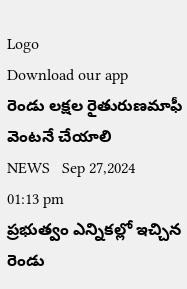Logo
Download our app
రెండు లక్షల రైతురుణమాఫీ వెంటనే చేయాలి
NEWS   Sep 27,2024 01:13 pm
ప్రభుత్వం ఎన్నికల్లో ఇచ్చిన రెండు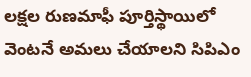లక్షల రుణమాఫీ పూర్తిస్థాయిలో వెంటనే అమలు చేయాలని సిపిఎం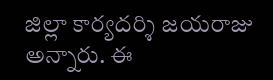జిల్లా కార్యదర్శి జయరాజు అన్నారు. ఈ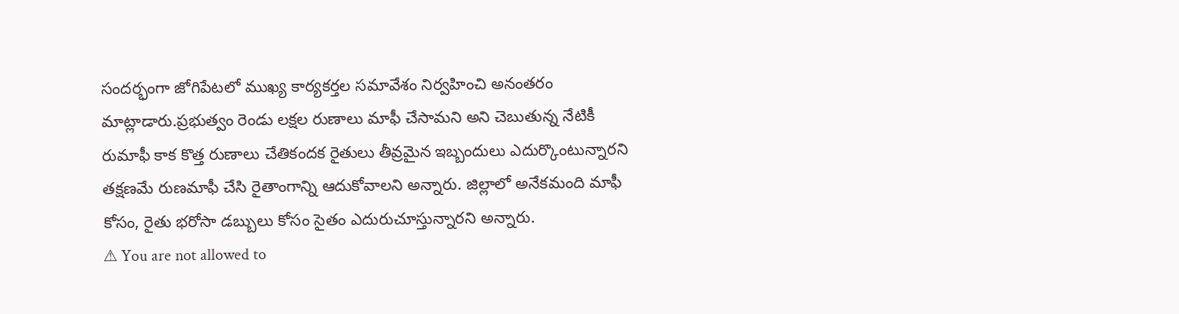సందర్భంగా జోగిపేటలో ముఖ్య కార్యకర్తల సమావేశం నిర్వహించి అనంతరం మాట్లాడారు.ప్రభుత్వం రెండు లక్షల రుణాలు మాఫీ చేసామని అని చెబుతున్న నేటికీ రుమాఫీ కాక కొత్త రుణాలు చేతికందక రైతులు తీవ్రమైన ఇబ్బందులు ఎదుర్కొంటున్నారని తక్షణమే రుణమాఫీ చేసి రైతాంగాన్ని ఆదుకోవాలని అన్నారు. జిల్లాలో అనేకమంది మాఫీ కోసం, రైతు భరోసా డబ్బులు కోసం సైతం ఎదురుచూస్తున్నారని అన్నారు.
⚠ You are not allowed to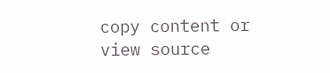copy content or view source